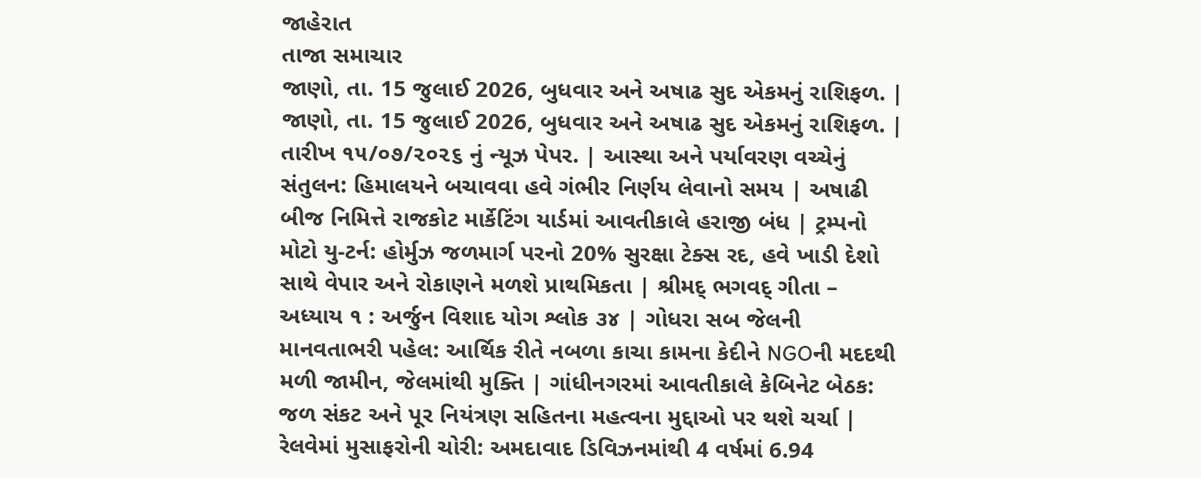જાહેરાત
તાજા સમાચાર
જાણો, તા. 15 જુલાઈ 2026, બુધવાર અને અષાઢ સુદ એકમનું રાશિફળ. | જાણો, તા. 15 જુલાઈ 2026, બુધવાર અને અષાઢ સુદ એકમનું રાશિફળ. | તારીખ ૧૫/૦૭/૨૦૨૬ નું ન્યૂઝ પેપર. | આસ્થા અને પર્યાવરણ વચ્ચેનું સંતુલન: હિમાલયને બચાવવા હવે ગંભીર નિર્ણય લેવાનો સમય | અષાઢી બીજ નિમિત્તે રાજકોટ માર્કેટિંગ યાર્ડમાં આવતીકાલે હરાજી બંધ | ટ્રમ્પનો મોટો યુ-ટર્ન: હોર્મુઝ જળમાર્ગ પરનો 20% સુરક્ષા ટેક્સ રદ, હવે ખાડી દેશો સાથે વેપાર અને રોકાણને મળશે પ્રાથમિકતા | શ્રીમદ્ ભગવદ્ ગીતા – અધ્યાય ૧ : અર્જુન વિશાદ યોગ શ્લોક ૩૪ | ગોધરા સબ જેલની માનવતાભરી પહેલ: આર્થિક રીતે નબળા કાચા કામના કેદીને NGOની મદદથી મળી જામીન, જેલમાંથી મુક્તિ | ગાંધીનગરમાં આવતીકાલે કેબિનેટ બેઠક: જળ સંકટ અને પૂર નિયંત્રણ સહિતના મહત્વના મુદ્દાઓ પર થશે ચર્ચા | રેલવેમાં મુસાફરોની ચોરી: અમદાવાદ ડિવિઝનમાંથી 4 વર્ષમાં 6.94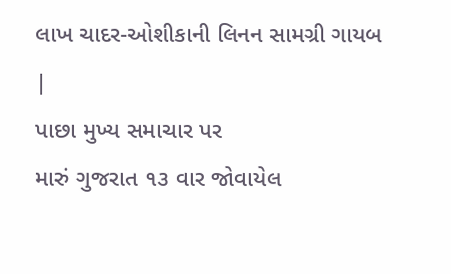લાખ ચાદર-ઓશીકાની લિનન સામગ્રી ગાયબ |
પાછા મુખ્ય સમાચાર પર
મારું ગુજરાત ૧૩ વાર જોવાયેલ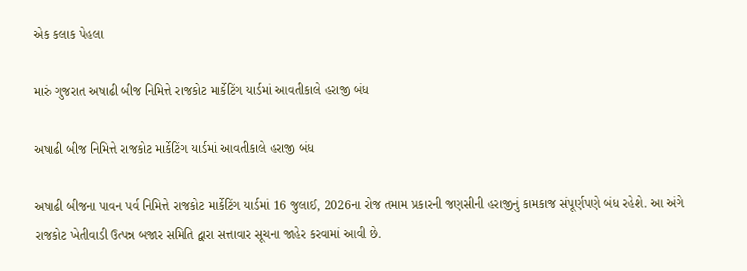એક કલાક પેહલા

મારું ગુજરાત અષાઢી બીજ નિમિત્તે રાજકોટ માર્કેટિંગ યાર્ડમાં આવતીકાલે હરાજી બંધ

અષાઢી બીજ નિમિત્તે રાજકોટ માર્કેટિંગ યાર્ડમાં આવતીકાલે હરાજી બંધ

અષાઢી બીજના પાવન પર્વ નિમિત્તે રાજકોટ માર્કેટિંગ યાર્ડમાં 16 જુલાઈ, 2026ના રોજ તમામ પ્રકારની જણસીની હરાજીનું કામકાજ સંપૂર્ણપણે બંધ રહેશે. આ અંગે રાજકોટ ખેતીવાડી ઉત્પન્ન બજાર સમિતિ દ્વારા સત્તાવાર સૂચના જાહેર કરવામાં આવી છે.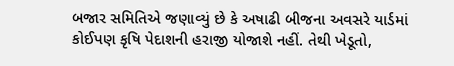બજાર સમિતિએ જણાવ્યું છે કે અષાઢી બીજના અવસરે યાર્ડમાં કોઈપણ કૃષિ પેદાશની હરાજી યોજાશે નહીં. તેથી ખેડૂતો,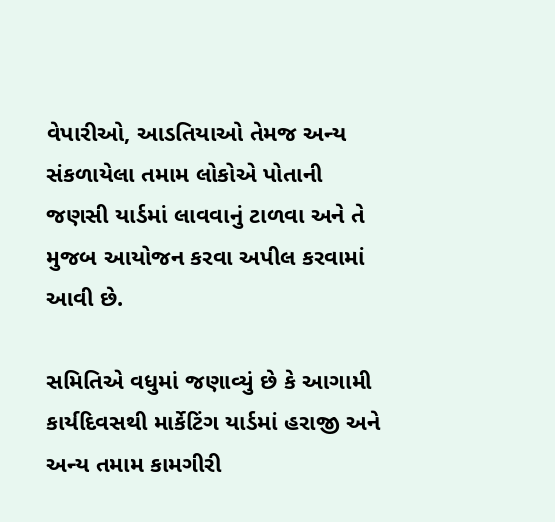વેપારીઓ, આડતિયાઓ તેમજ અન્ય સંકળાયેલા તમામ લોકોએ પોતાની જણસી યાર્ડમાં લાવવાનું ટાળવા અને તે મુજબ આયોજન કરવા અપીલ કરવામાં આવી છે.

સમિતિએ વધુમાં જણાવ્યું છે કે આગામી કાર્યદિવસથી માર્કેટિંગ યાર્ડમાં હરાજી અને અન્ય તમામ કામગીરી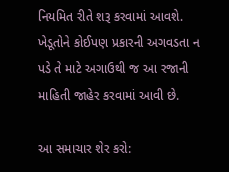નિયમિત રીતે શરૂ કરવામાં આવશે. ખેડૂતોને કોઈપણ પ્રકારની અગવડતા ન પડે તે માટે અગાઉથી જ આ રજાની માહિતી જાહેર કરવામાં આવી છે.

આ સમાચાર શેર કરો: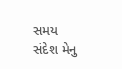સમય સંદેશ મેનુ